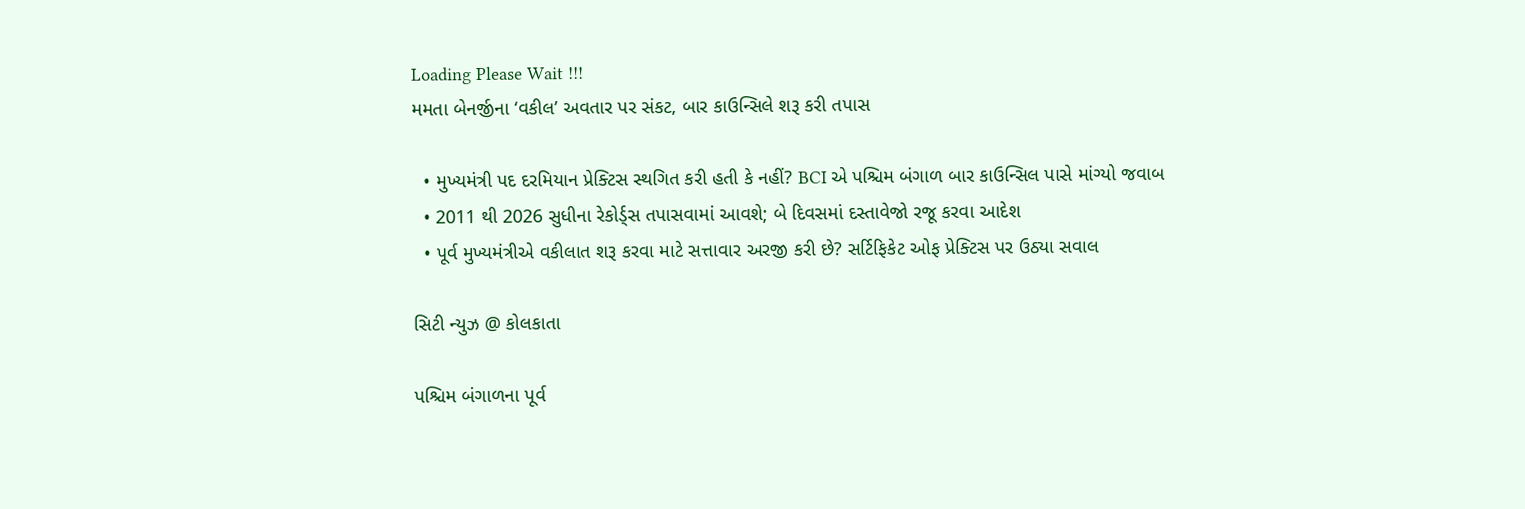Loading Please Wait !!!
મમતા બેનર્જીના ‘વકીલ’ અવતાર પર સંકટ, બાર કાઉન્સિલે શરૂ કરી તપાસ

  • મુખ્યમંત્રી પદ દરમિયાન પ્રેક્ટિસ સ્થગિત કરી હતી કે નહીં? BCI એ પશ્ચિમ બંગાળ બાર કાઉન્સિલ પાસે માંગ્યો જવાબ
  • 2011 થી 2026 સુધીના રેકોર્ડ્સ તપાસવામાં આવશે; બે દિવસમાં દસ્તાવેજો રજૂ કરવા આદેશ
  • પૂર્વ મુખ્યમંત્રીએ વકીલાત શરૂ કરવા માટે સત્તાવાર અરજી કરી છે? સર્ટિફિકેટ ઓફ પ્રેક્ટિસ પર ઉઠ્યા સવાલ

સિટી ન્યુઝ @ કોલકાતા

પશ્ચિમ બંગાળના પૂર્વ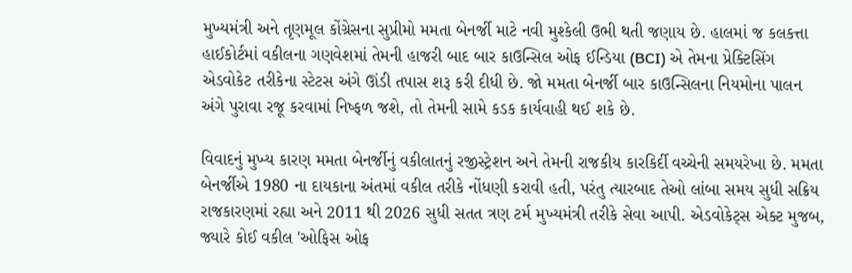મુખ્યમંત્રી અને તૃણમૂલ કોંગ્રેસના સુપ્રીમો મમતા બેનર્જી માટે નવી મુશ્કેલી ઉભી થતી જણાય છે. હાલમાં જ કલકત્તા હાઈકોર્ટમાં વકીલના ગણવેશમાં તેમની હાજરી બાદ બાર કાઉન્સિલ ઓફ ઈન્ડિયા (BCI) એ તેમના પ્રેક્ટિસિંગ એડવોકેટ તરીકેના સ્ટેટસ અંગે ઊંડી તપાસ શરૂ કરી દીધી છે. જો મમતા બેનર્જી બાર કાઉન્સિલના નિયમોના પાલન અંગે પુરાવા રજૂ કરવામાં નિષ્ફળ જશે, તો તેમની સામે કડક કાર્યવાહી થઈ શકે છે.

વિવાદનું મુખ્ય કારણ મમતા બેનર્જીનું વકીલાતનું રજીસ્ટ્રેશન અને તેમની રાજકીય કારકિર્દી વચ્ચેની સમયરેખા છે. મમતા બેનર્જીએ 1980 ના દાયકાના અંતમાં વકીલ તરીકે નોંધણી કરાવી હતી, પરંતુ ત્યારબાદ તેઓ લાંબા સમય સુધી સક્રિય રાજકારણમાં રહ્યા અને 2011 થી 2026 સુધી સતત ત્રણ ટર્મ મુખ્યમંત્રી તરીકે સેવા આપી. એડવોકેટ્સ એક્ટ મુજબ, જ્યારે કોઈ વકીલ 'ઓફિસ ઓફ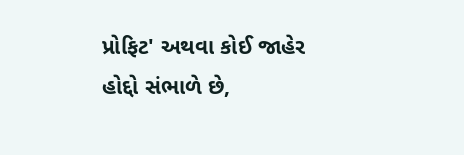પ્રોફિટ' અથવા કોઈ જાહેર હોદ્દો સંભાળે છે,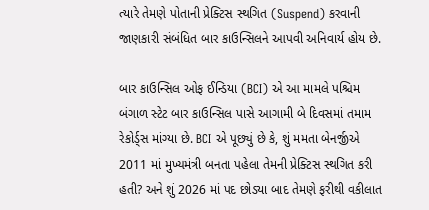ત્યારે તેમણે પોતાની પ્રેક્ટિસ સ્થગિત (Suspend) કરવાની જાણકારી સંબંધિત બાર કાઉન્સિલને આપવી અનિવાર્ય હોય છે.

બાર કાઉન્સિલ ઓફ ઈન્ડિયા (BCI) એ આ મામલે પશ્ચિમ બંગાળ સ્ટેટ બાર કાઉન્સિલ પાસે આગામી બે દિવસમાં તમામ રેકોર્ડ્સ માંગ્યા છે. BCI એ પૂછ્યું છે કે, શું મમતા બેનર્જીએ 2011 માં મુખ્યમંત્રી બનતા પહેલા તેમની પ્રેક્ટિસ સ્થગિત કરી હતી? અને શું 2026 માં પદ છોડ્યા બાદ તેમણે ફરીથી વકીલાત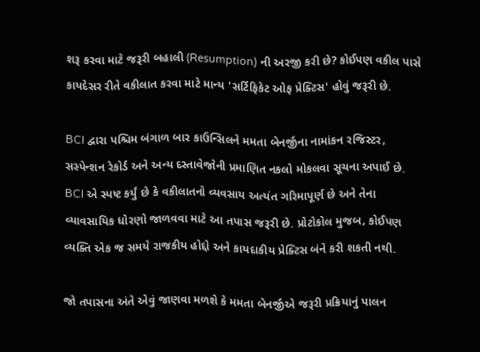શરૂ કરવા માટે જરૂરી બહાલી (Resumption) ની અરજી કરી છે? કોઈપણ વકીલ પાસે કાયદેસર રીતે વકીલાત કરવા માટે માન્ય 'સર્ટિફિકેટ ઓફ પ્રેક્ટિસ' હોવું જરૂરી છે.

BCI દ્વારા પશ્ચિમ બંગાળ બાર કાઉન્સિલને મમતા બેનર્જીના નામાંકન રજિસ્ટર, સસ્પેન્શન રેકોર્ડ અને અન્ય દસ્તાવેજોની પ્રમાણિત નકલો મોકલવા સૂચના અપાઈ છે. BCI એ સ્પષ્ટ કર્યું છે કે વકીલાતનો વ્યવસાય અત્યંત ગરિમાપૂર્ણ છે અને તેના વ્યાવસાયિક ધોરણો જાળવવા માટે આ તપાસ જરૂરી છે. પ્રોટોકોલ મુજબ, કોઈપણ વ્યક્તિ એક જ સમયે રાજકીય હોદ્દો અને કાયદાકીય પ્રેક્ટિસ બંને કરી શકતી નથી.

જો તપાસના અંતે એવું જાણવા મળશે કે મમતા બેનર્જીએ જરૂરી પ્રક્રિયાનું પાલન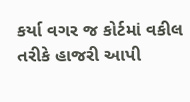કર્યા વગર જ કોર્ટમાં વકીલ તરીકે હાજરી આપી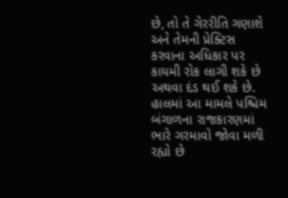છે, તો તે ગેરરીતિ ગણાશે અને તેમની પ્રેક્ટિસ કરવાના અધિકાર પર કાયમી રોક લાગી શકે છે અથવા દંડ થઈ શકે છે. હાલમાં આ મામલે પશ્ચિમ બંગાળના રાજકારણમાં ભારે ગરમાવો જોવા મળી રહ્યો છે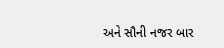અને સૌની નજર બાર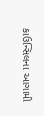કાઉન્સિલના આગામી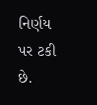નિર્ણય પર ટકી છે.